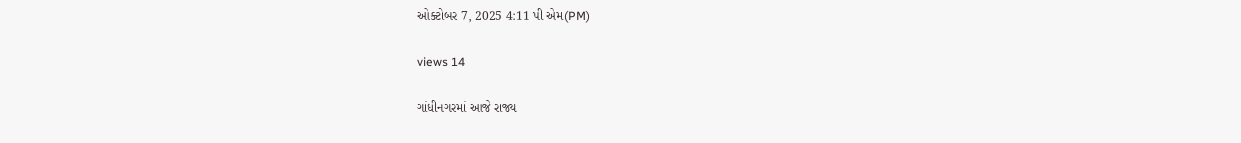ઓક્ટોબર 7, 2025 4:11 પી એમ(PM)

views 14

ગાંધીનગરમાં આજે રાજ્ય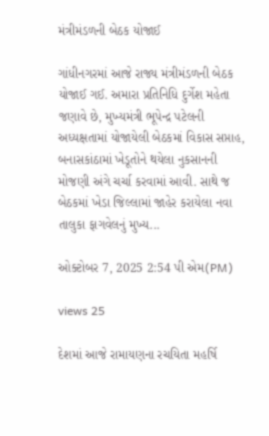મંત્રીમંડળની બેઠક યોજાઈ

ગાંધીનગરમાં આજે રાજ્ય મંત્રીમંડળની બેઠક યોજાઈ ગઈ. અમારા પ્રતિનિધિ દુર્ગેશ મહેતા જણાવે છે, મુખ્યમંત્રી ભૂપેન્દ્ર પટેલની અધ્યક્ષતામાં યોજાયેલી બેઠકમાં વિકાસ સપ્તાહ, બનાસકાંઠામાં ખેડૂતોને થયેલા નુકસાનની મોજણી અંગે ચર્ચા કરવામાં આવી. સાથે જ બેઠકમાં ખેડા જિલ્લામાં જાહેર કરાયેલા નવા તાલુકા ફાગવેલનું મુખ્ય...

ઓક્ટોબર 7, 2025 2:54 પી એમ(PM)

views 25

દેશમાં આજે રામાયણના રચયિતા મહર્ષિ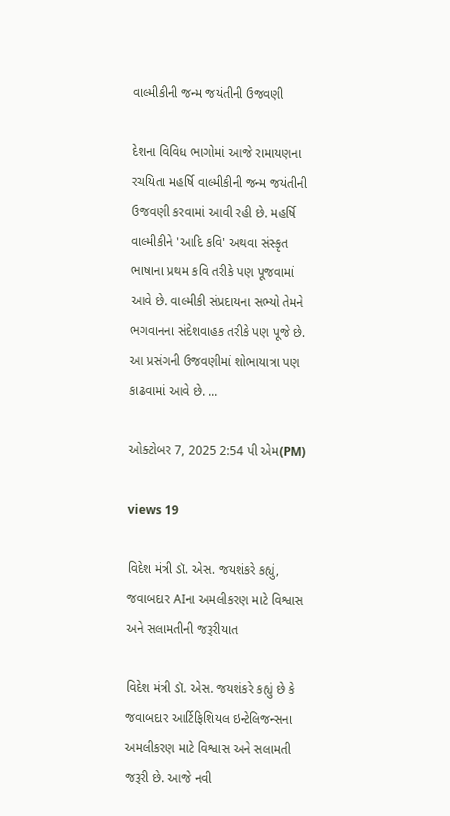વાલ્મીકીની જન્મ જયંતીની ઉજવણી

દેશના વિવિધ ભાગોમાં આજે રામાયણના રચયિતા મહર્ષિ વાલ્મીકીની જન્મ જયંતીની ઉજવણી કરવામાં આવી રહી છે. મહર્ષિ વાલ્મીકીને 'આદિ કવિ' અથવા સંસ્કૃત ભાષાના પ્રથમ કવિ તરીકે પણ પૂજવામાં આવે છે. વાલ્મીકી સંપ્રદાયના સભ્યો તેમને ભગવાનના સંદેશવાહક તરીકે પણ પૂજે છે. આ પ્રસંગની ઉજવણીમાં શોભાયાત્રા પણ કાઢવામાં આવે છે. ...

ઓક્ટોબર 7, 2025 2:54 પી એમ(PM)

views 19

વિદેશ મંત્રી ડૉ. એસ. જયશંકરે કહ્યું, જવાબદાર AIના અમલીકરણ માટે વિશ્વાસ અને સલામતીની જરૂરીયાત

વિદેશ મંત્રી ડૉ. એસ. જયશંકરે કહ્યું છે કે જવાબદાર આર્ટિફિશિયલ ઇન્ટેલિજન્સના અમલીકરણ માટે વિશ્વાસ અને સલામતી જરૂરી છે. આજે નવી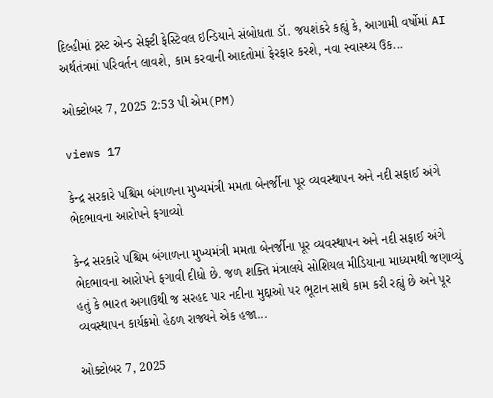દિલ્હીમાં ટ્રસ્ટ એન્ડ સેફ્ટી ફેસ્ટિવલ ઇન્ડિયાને સંબોધતા ડૉ. જયશંકરે કહ્યું કે, આગામી વર્ષોમાં AI અર્થતંત્રમાં પરિવર્તન લાવશે, કામ કરવાની આદતોમાં ફેરફાર કરશે, નવા સ્વાસ્થ્ય ઉક...

ઓક્ટોબર 7, 2025 2:53 પી એમ(PM)

views 17

કેન્દ્ર સરકારે પશ્ચિમ બંગાળના મુખ્યમંત્રી મમતા બેનર્જીના પૂર વ્યવસ્થાપન અને નદી સફાઈ અંગે ભેદભાવના આરોપને ફગાવ્યો

કેન્દ્ર સરકારે પશ્ચિમ બંગાળના મુખ્યમંત્રી મમતા બેનર્જીના પૂર વ્યવસ્થાપન અને નદી સફાઈ અંગે ભેદભાવના આરોપને ફગાવી દીધો છે. જળ શક્તિ મંત્રાલયે સોશિયલ મીડિયાના માધ્યમથી જણાવ્યું હતું કે ભારત અગાઉથી જ સરહદ પાર નદીના મુદ્દાઓ પર ભૂટાન સાથે કામ કરી રહ્યું છે અને પૂર વ્યવસ્થાપન કાર્યક્રમો હેઠળ રાજ્યને એક હજા...

ઓક્ટોબર 7, 2025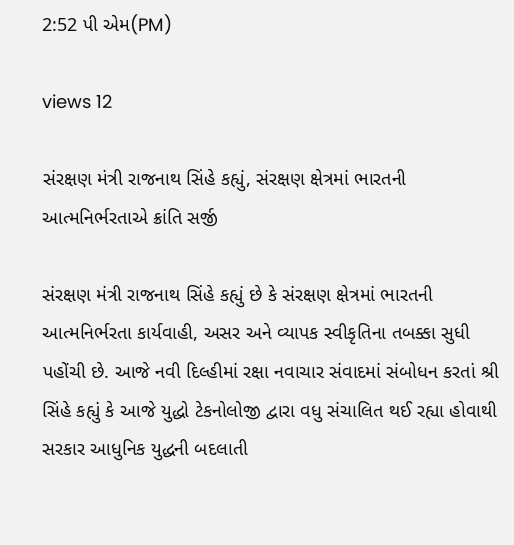2:52 પી એમ(PM)

views 12

સંરક્ષણ મંત્રી રાજનાથ સિંહે કહ્યું, સંરક્ષણ ક્ષેત્રમાં ભારતની આત્મનિર્ભરતાએ ક્રાંતિ સર્જી

સંરક્ષણ મંત્રી રાજનાથ સિંહે કહ્યું છે કે સંરક્ષણ ક્ષેત્રમાં ભારતની આત્મનિર્ભરતા કાર્યવાહી, અસર અને વ્યાપક સ્વીકૃતિના તબક્કા સુધી પહોંચી છે. આજે નવી દિલ્હીમાં રક્ષા નવાચાર સંવાદમાં સંબોધન કરતાં શ્રી સિંહે કહ્યું કે આજે યુદ્ધો ટેકનોલોજી દ્વારા વધુ સંચાલિત થઈ રહ્યા હોવાથી સરકાર આધુનિક યુદ્ધની બદલાતી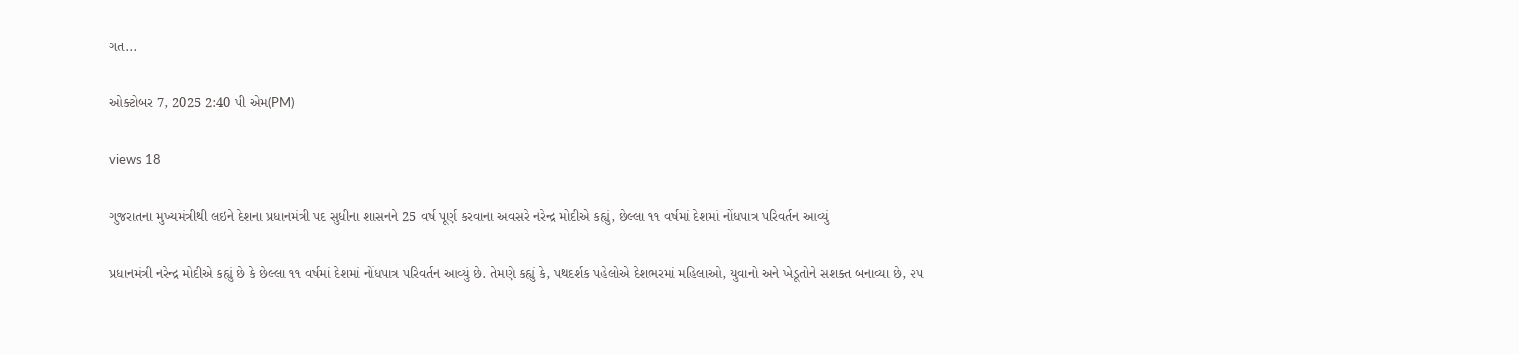ગત...

ઓક્ટોબર 7, 2025 2:40 પી એમ(PM)

views 18

ગુજરાતના મુખ્યમંત્રીથી લઇને દેશના પ્રધાનમંત્રી પદ સુધીના શાસનને 25 વર્ષ પૂર્ણ કરવાના અવસરે નરેન્દ્ર મોદીએ કહ્યું, છેલ્લા ૧૧ વર્ષમાં દેશમાં નોંધપાત્ર પરિવર્તન આવ્યું

પ્રધાનમંત્રી નરેન્દ્ર મોદીએ કહ્યું છે કે છેલ્લા ૧૧ વર્ષમાં દેશમાં નોંધપાત્ર પરિવર્તન આવ્યું છે. તેમણે કહ્યું કે, પથદર્શક પહેલોએ દેશભરમાં મહિલાઓ, યુવાનો અને ખેડૂતોને સશક્ત બનાવ્યા છે, ૨૫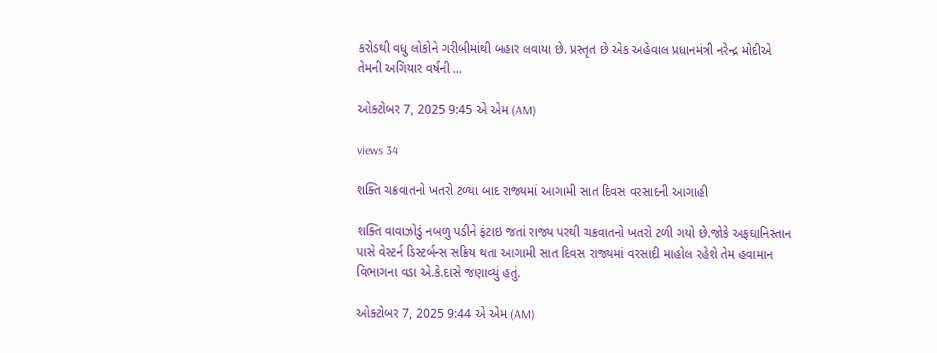કરોડથી વધુ લોકોને ગરીબીમાંથી બહાર લવાયા છે. પ્રસ્તૃત છે એક અહેવાલ પ્રધાનમંત્રી નરેન્દ્ર મોદીએ તેમની અગિયાર વર્ષની ...

ઓક્ટોબર 7, 2025 9:45 એ એમ (AM)

views 34

શક્તિ ચક્રવાતનો ખતરો ટળ્યા બાદ રાજ્યમાં આગામી સાત દિવસ વરસાદની આગાહી

શક્તિ વાવાઝોડું નબળુ પડીને ફંટાઇ જતાં રાજ્ય પરથી ચક્રવાતનો ખતરો ટળી ગયો છે.જોકે અફઘાનિસ્તાન પાસે વેસ્ટર્ન ડિસ્ટર્બન્સ સક્રિય થતા આગામી સાત દિવસ રાજ્યમાં વરસાદી માહોલ રહેશે તેમ હવામાન વિભાગના વડા એ.કે.દાસે જણાવ્યું હતું.

ઓક્ટોબર 7, 2025 9:44 એ એમ (AM)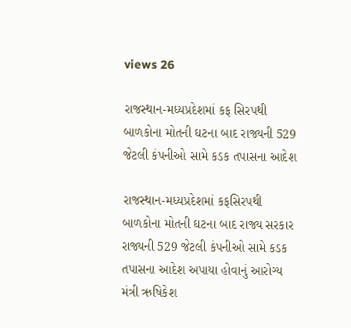views 26

રાજસ્થાન-મધ્યપ્રદેશમાં કફ સિરપથી બાળકોના મોતની ઘટના બાદ રાજ્યની 529 જેટલી કંપનીઓ સામે કડક તપાસના આદેશ

રાજસ્થાન-મધ્યપ્રદેશમાં કફસિરપથી બાળકોના મોતની ઘટના બાદ રાજ્ય સરકાર રાજ્યની 529 જેટલી કંપનીઓ સામે કડક તપાસના આદેશ અપાયા હોવાનું આરોગ્ય મંત્રી ઋષિકેશ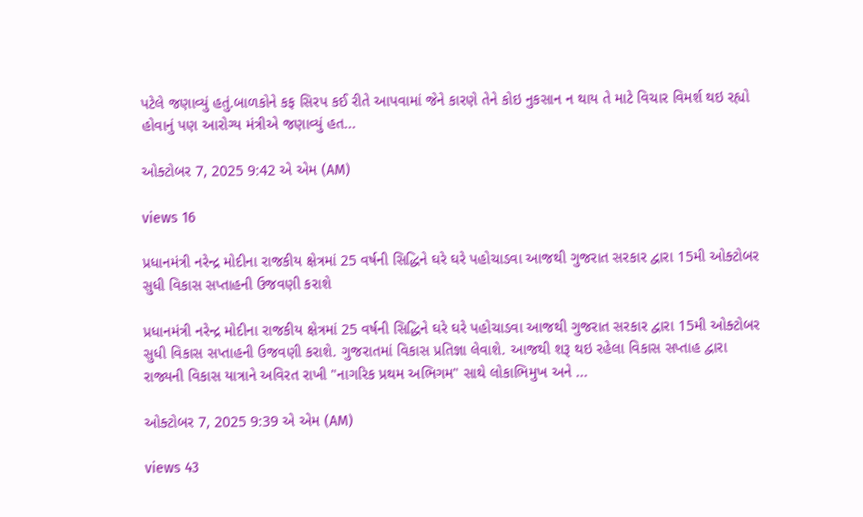પટેલે જણાવ્યું હતું.બાળકોને કફ સિરપ કઈ રીતે આપવામાં જેને કારણે તેને કોઇ નુકસાન ન થાય તે માટે વિચાર વિમર્શ થઇ રહ્યો હોવાનું પણ આરોગ્ય મંત્રીએ જણાવ્યું હત...

ઓક્ટોબર 7, 2025 9:42 એ એમ (AM)

views 16

પ્રધાનમંત્રી નરેન્દ્ર મોદીના રાજકીય ક્ષેત્રમાં 25 વર્ષની સિદ્ધિને ઘરે ઘરે પહોચાડવા આજથી ગુજરાત સરકાર દ્વારા 15મી ઓક્ટોબર સુધી વિકાસ સપ્તાહની ઉજવણી કરાશે

પ્રધાનમંત્રી નરેન્દ્ર મોદીના રાજકીય ક્ષેત્રમાં 25 વર્ષની સિદ્ધિને ઘરે ઘરે પહોચાડવા આજથી ગુજરાત સરકાર દ્વારા 15મી ઓક્ટોબર સુધી વિકાસ સપ્તાહની ઉજવણી કરાશે. ગુજરાતમાં વિકાસ પ્રતિજ્ઞા લેવાશે. આજથી શરૂ થઇ રહેલા વિકાસ સપ્તાહ દ્વારા રાજ્યની વિકાસ યાત્રાને અવિરત રાખી "નાગરિક પ્રથમ અભિગમ" સાથે લોકાભિમુખ અને ...

ઓક્ટોબર 7, 2025 9:39 એ એમ (AM)

views 43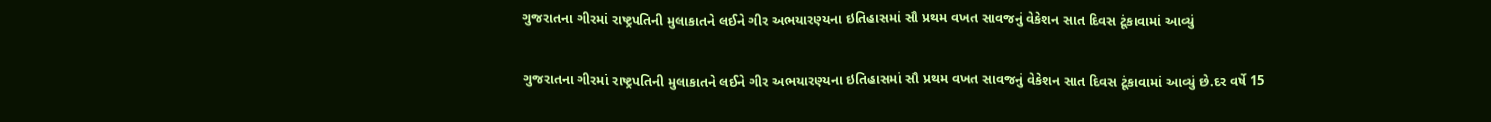ગુજરાતના ગીરમાં રાષ્ટ્રપતિની મુલાકાતને લઈને ગીર અભયારણ્યના ઇતિહાસમાં સૌ પ્રથમ વખત સાવજનું વેકેશન સાત દિવસ ટૂંકાવામાં આવ્યું

ગુજરાતના ગીરમાં રાષ્ટ્રપતિની મુલાકાતને લઈને ગીર અભયારણ્યના ઇતિહાસમાં સૌ પ્રથમ વખત સાવજનું વેકેશન સાત દિવસ ટૂંકાવામાં આવ્યું છે.દર વર્ષે 15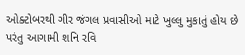ઓક્ટોબરથી ગીર જંગલ પ્રવાસીઓ માટે ખુલ્લુ મુકાતું હોય છે પરંતુ આગામી શનિ રવિ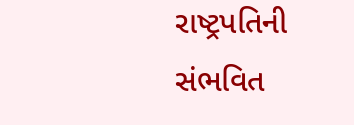રાષ્ટ્રપતિની સંભવિત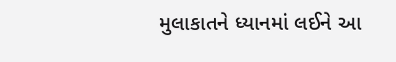મુલાકાતને ધ્યાનમાં લઈને આ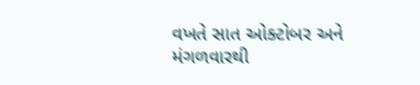વખતે સાત ઓક્ટોબર અને મંગળવારથી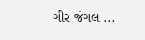ગીર જંગલ ...